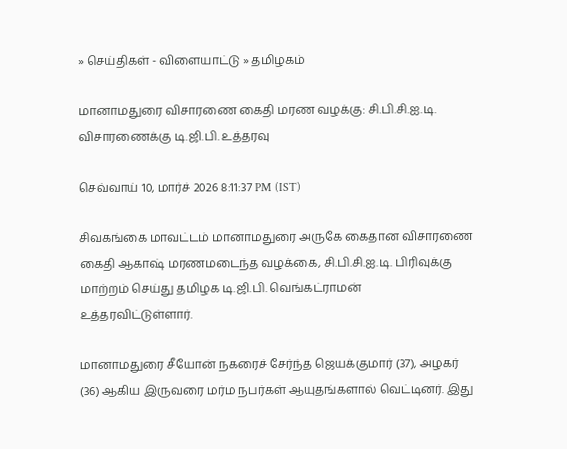» செய்திகள் - விளையாட்டு » தமிழகம்

மானாமதுரை விசாரணை கைதி மரண வழக்கு: சி.பி.சி.ஐ.டி. விசாரணைக்கு டி.ஜி.பி. உத்தரவு

செவ்வாய் 10, மார்ச் 2026 8:11:37 PM (IST)

சிவகங்கை மாவட்டம் மானாமதுரை அருகே கைதான விசாரணை கைதி ஆகாஷ் மரணமடைந்த வழக்கை, சி.பி.சி.ஐ.டி. பிரிவுக்கு மாற்றம் செய்து தமிழக டி.ஜி.பி. வெங்கட்ராமன் உத்தரவிட்டுள்ளார்.

மானாமதுரை சீயோன் நகரைச் சேர்ந்த ஜெயக்குமார் (37), அழகர் (36) ஆகிய இருவரை மர்ம நபர்கள் ஆயுதங்களால் வெட்டினர். இது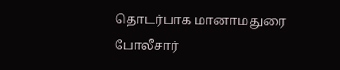தொடர்பாக மானாமதுரை போலீசார்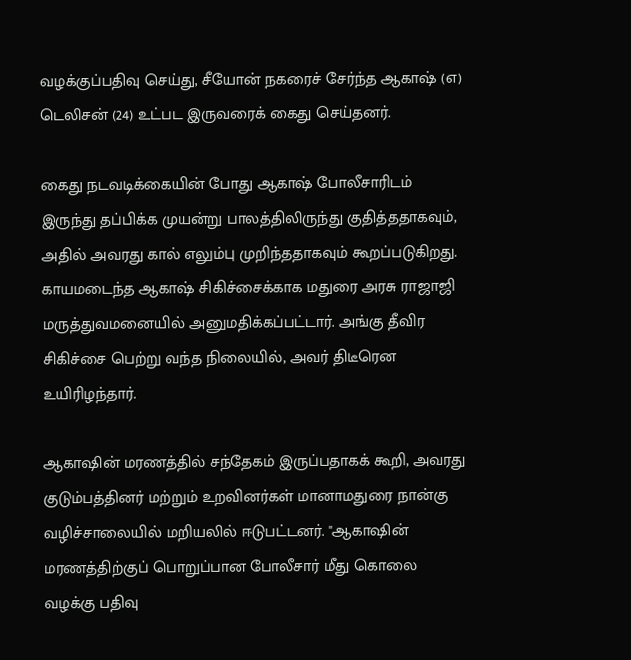வழக்குப்பதிவு செய்து, சீயோன் நகரைச் சேர்ந்த ஆகாஷ் (எ) டெலிசன் (24) உட்பட இருவரைக் கைது செய்தனர்.

கைது நடவடிக்கையின் போது ஆகாஷ் போலீசாரிடம் இருந்து தப்பிக்க முயன்று பாலத்திலிருந்து குதித்ததாகவும், அதில் அவரது கால் எலும்பு முறிந்ததாகவும் கூறப்படுகிறது. காயமடைந்த ஆகாஷ் சிகிச்சைக்காக மதுரை அரசு ராஜாஜி மருத்துவமனையில் அனுமதிக்கப்பட்டார். அங்கு தீவிர சிகிச்சை பெற்று வந்த நிலையில், அவர் திடீரென உயிரிழந்தார்.

ஆகாஷின் மரணத்தில் சந்தேகம் இருப்பதாகக் கூறி, அவரது குடும்பத்தினர் மற்றும் உறவினர்கள் மானாமதுரை நான்கு வழிச்சாலையில் மறியலில் ஈடுபட்டனர். "ஆகாஷின் மரணத்திற்குப் பொறுப்பான போலீசார் மீது கொலை வழக்கு பதிவு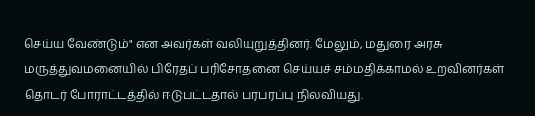செய்ய வேண்டும்" என அவர்கள் வலியுறுத்தினர். மேலும், மதுரை அரசு மருத்துவமனையில் பிரேதப் பரிசோதனை செய்யச் சம்மதிக்காமல் உறவினர்கள் தொடர் போராட்டத்தில் ஈடுபட்டதால் பரபரப்பு நிலவியது.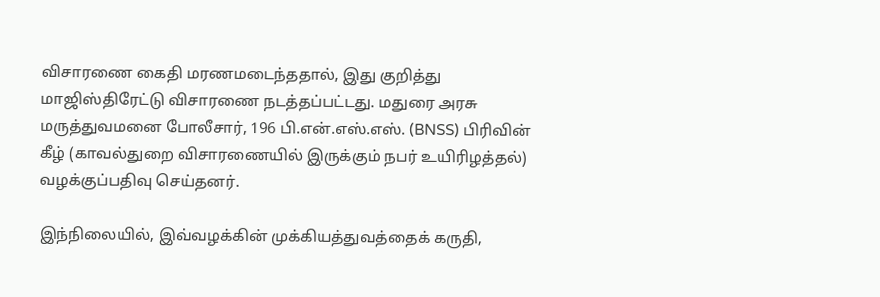விசாரணை கைதி மரணமடைந்ததால், இது குறித்து மாஜிஸ்திரேட்டு விசாரணை நடத்தப்பட்டது. மதுரை அரசு மருத்துவமனை போலீசார், 196 பி.என்.எஸ்.எஸ். (BNSS) பிரிவின் கீழ் (காவல்துறை விசாரணையில் இருக்கும் நபர் உயிரிழத்தல்) வழக்குப்பதிவு செய்தனர்.

இந்நிலையில், இவ்வழக்கின் முக்கியத்துவத்தைக் கருதி,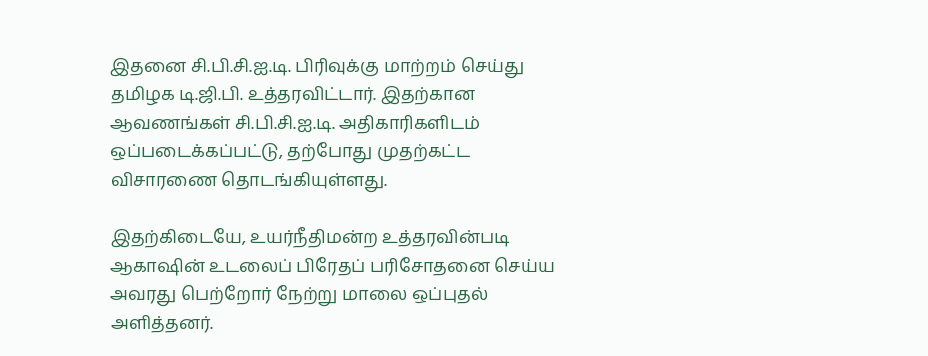இதனை சி.பி.சி.ஐ.டி. பிரிவுக்கு மாற்றம் செய்து தமிழக டி.ஜி.பி. உத்தரவிட்டார். இதற்கான ஆவணங்கள் சி.பி.சி.ஐ.டி. அதிகாரிகளிடம் ஒப்படைக்கப்பட்டு, தற்போது முதற்கட்ட விசாரணை தொடங்கியுள்ளது.

இதற்கிடையே, உயர்நீதிமன்ற உத்தரவின்படி ஆகாஷின் உடலைப் பிரேதப் பரிசோதனை செய்ய அவரது பெற்றோர் நேற்று மாலை ஒப்புதல் அளித்தனர்.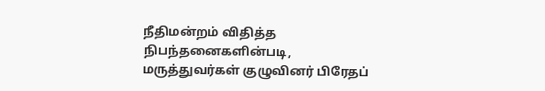நீதிமன்றம் விதித்த நிபந்தனைகளின்படி, மருத்துவர்கள் குழுவினர் பிரேதப்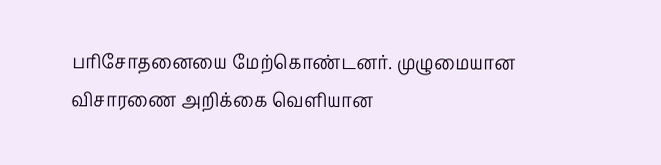பரிசோதனையை மேற்கொண்டனர். முழுமையான விசாரணை அறிக்கை வெளியான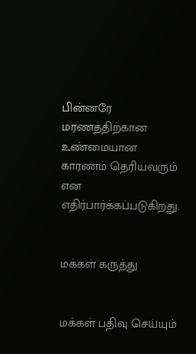பின்னரே மரணத்திற்கான உண்மையான காரணம் தெரியவரும் என எதிர்பார்க்கப்படுகிறது.


மக்கள் கருத்து


மக்கள் பதிவு செய்யும்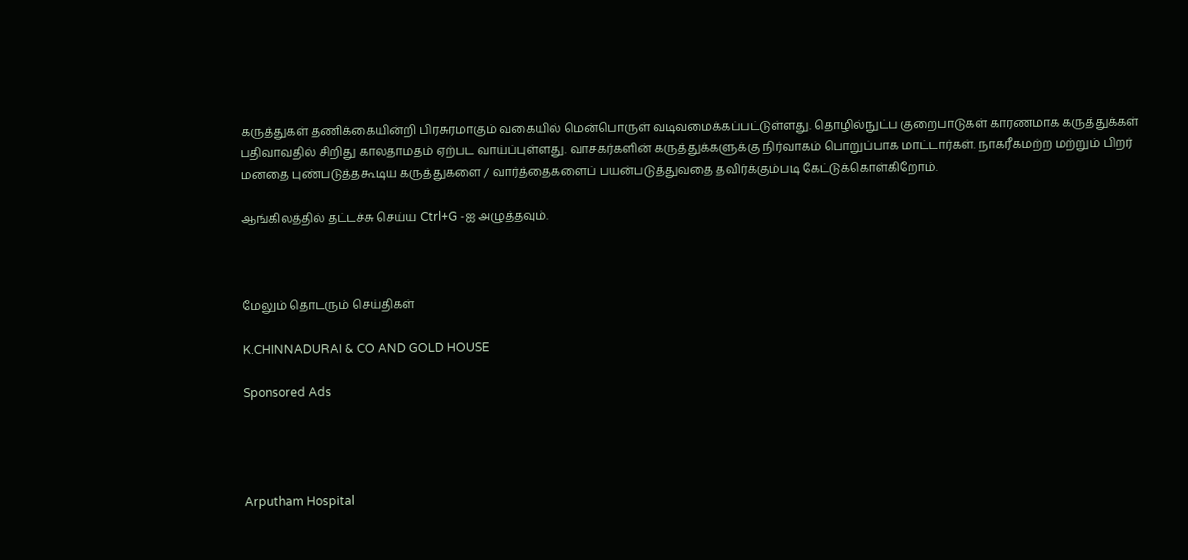கருத்துகள் தணிக்கையின்றி பிரசுரமாகும் வகையில் மென்பொருள் வடிவமைக்கப்பட்டுள்ளது. தொழில்நுட்ப குறைபாடுகள் காரணமாக கருத்துக்கள் பதிவாவதில் சிறிது காலதாமதம் ஏற்பட வாய்ப்புள்ளது. வாசகர்களின் கருத்துக்களுக்கு நிர்வாகம் பொறுப்பாக மாட்டார்கள். நாகரீகமற்ற மற்றும் பிறர் மனதை புண்படுத்தகூடிய கருத்துகளை / வார்த்தைகளைப் பயன்படுத்துவதை தவிர்க்கும்படி கேட்டுக்கொள்கிறோம்.

ஆங்கிலத்தில் தட்டச்சு செய்ய Ctrl+G -ஐ அழுத்தவும்.



மேலும் தொடரும் செய்திகள்

K.CHINNADURAI & CO AND GOLD HOUSE

Sponsored Ads




Arputham Hospital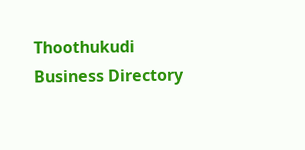Thoothukudi Business Directory